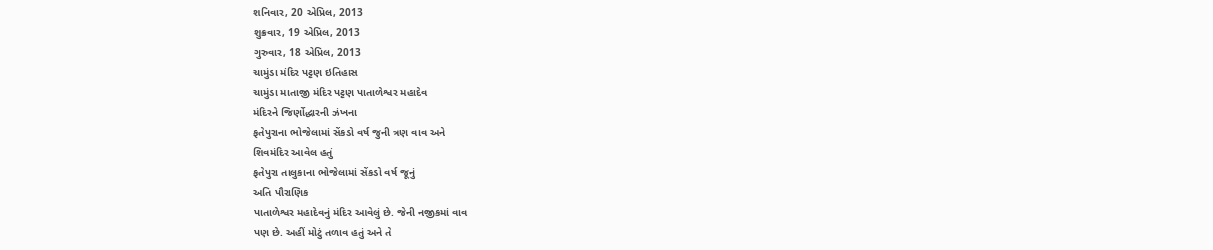શનિવાર, 20 એપ્રિલ, 2013
શુક્રવાર, 19 એપ્રિલ, 2013
ગુરુવાર, 18 એપ્રિલ, 2013
ચામુંડા મંદિર પટ્ટણ ઇતિહાસ
ચામુંડા માતાજી મંદિર પટ્ટણ પાતાળેશ્વર મહાદેવ
મંદિરને જિર્ણોદ્ધારની ઝંખના
ફતેપુરાના ભોજેલામાં સેંકડો વર્ષ જુની ત્રણ વાવ અને
શિવમંદિર આવેલ હતું
ફતેપુરા તાલુકાના ભોજેલામાં સેંકડો વર્ષ જૂનું
અતિ પૌરાણિક
પાતાળેશ્વર મહાદેવનું મંદિર આવેલું છે. જેની નજીકમાં વાવ
પણ છે. અહીં મોટું તળાવ હતું અને તે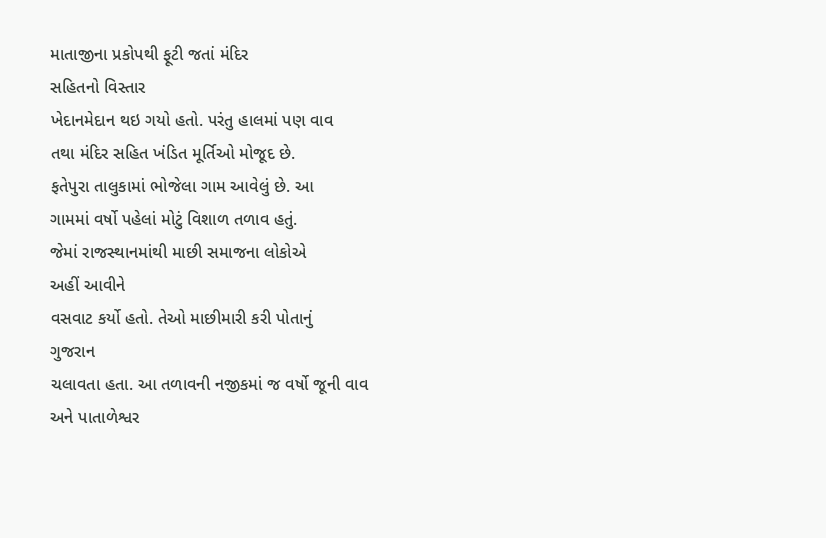માતાજીના પ્રકોપથી ફૂટી જતાં મંદિર
સહિતનો વિસ્તાર
ખેદાનમેદાન થઇ ગયો હતો. પરંતુ હાલમાં પણ વાવ
તથા મંદિર સહિત ખંડિત મૂર્તિઓ મોજૂદ છે.
ફતેપુરા તાલુકામાં ભોજેલા ગામ આવેલું છે. આ
ગામમાં વર્ષો પહેલાં મોટું વિશાળ તળાવ હતું.
જેમાં રાજસ્થાનમાંથી માછી સમાજના લોકોએ
અહીં આવીને
વસવાટ કર્યો હતો. તેઓ માછીમારી કરી પોતાનું
ગુજરાન
ચલાવતા હતા. આ તળાવની નજીકમાં જ વર્ષો જૂની વાવ
અને પાતાળેશ્વર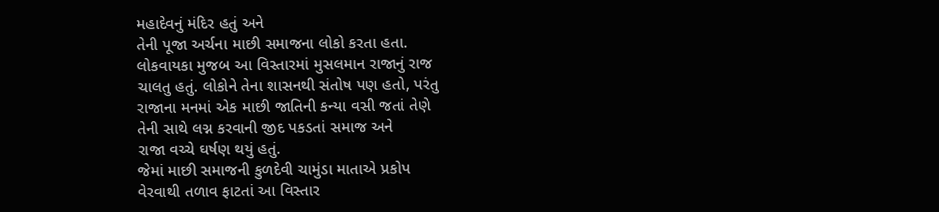મહાદેવનું મંદિર હતું અને
તેની પૂજા અર્ચના માછી સમાજના લોકો કરતા હતા.
લોકવાયકા મુજબ આ વિસ્તારમાં મુસલમાન રાજાનું રાજ
ચાલતુ હતું. લોકોને તેના શાસનથી સંતોષ પણ હતો, પરંતુ
રાજાના મનમાં એક માછી જાતિની કન્યા વસી જતાં તેણે
તેની સાથે લગ્ન કરવાની જીદ પકડતાં સમાજ અને
રાજા વચ્ચે ઘર્ષણ થયું હતું.
જેમાં માછી સમાજની કુળદેવી ચામુંડા માતાએ પ્રકોપ
વેરવાથી તળાવ ફાટતાં આ વિસ્તાર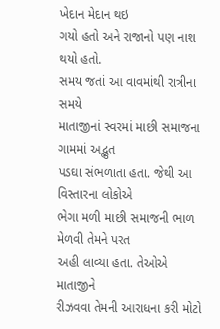ખેદાન મેદાન થઇ
ગયો હતો અને રાજાનો પણ નાશ થયો હતો.
સમય જતાં આ વાવમાંથી રાત્રીના સમયે
માતાજીનાં સ્વરમાં માછી સમાજના ગામમાં અદ્ભુત
પડઘા સંભળાતા હતા. જેથી આ વિસ્તારના લોકોએ
ભેગા મળી માછી સમાજની ભાળ મેળવી તેમને પરત
અહી લાવ્યા હતા. તેઓએ માતાજીને
રીઝવવા તેમની આરાધના કરી મોટો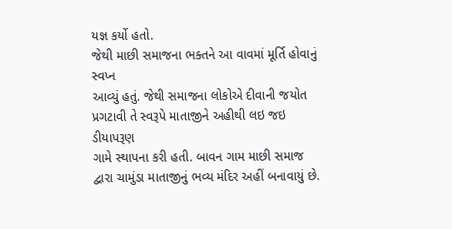યજ્ઞ કર્યો હતો.
જેથી માછી સમાજના ભક્તને આ વાવમાં મૂર્તિ હોવાનું
સ્વપ્ન
આવ્યું હતું. જેથી સમાજના લોકોએ દીવાની જયોત
પ્રગટાવી તે સ્વરૂપે માતાજીને અહીથી લઇ જઇ
ડીયાપરૂણ
ગામે સ્થાપના કરી હતી. બાવન ગામ માછી સમાજ
દ્વારા ચામુંડા માતાજીનું ભવ્ય મંદિર અહીં બનાવાયું છે.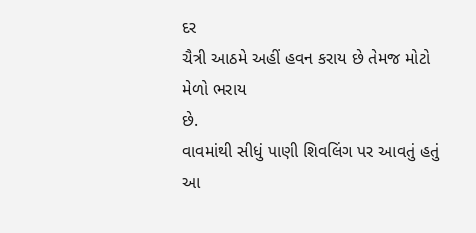દર
ચૈત્રી આઠમે અહીં હવન કરાય છે તેમજ મોટો મેળો ભરાય
છે.
વાવમાંથી સીધું પાણી શિવલિંગ પર આવતું હતું
આ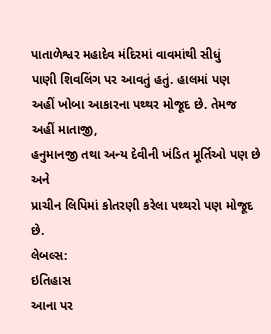પાતાળેશ્વર મહાદેવ મંદિરમાં વાવમાંથી સીધું
પાણી શિવલિંગ પર આવતું હતું. હાલમાં પણ
અહીં ખોબા આકારના પથ્થર મોજૂદ છે. તેમજ
અહીં માતાજી,
હનુમાનજી તથા અન્ય દેવીની ખંડિત મૂર્તિઓ પણ છે અને
પ્રાચીન લિપિમાં કોતરણી કરેલા પથ્થરો પણ મોજૂદ છે.
લેબલ્સ:
ઇતિહાસ
આના પર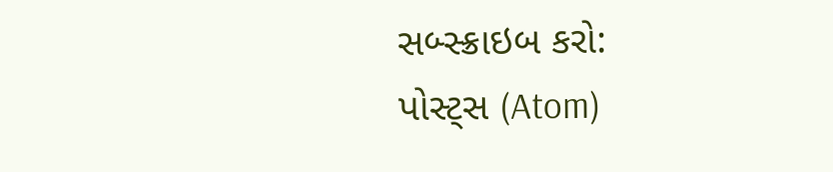સબ્સ્ક્રાઇબ કરો:
પોસ્ટ્સ (Atom)